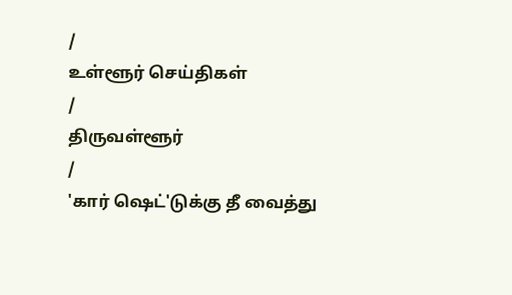/
உள்ளூர் செய்திகள்
/
திருவள்ளூர்
/
'கார் ஷெட்'டுக்கு தீ வைத்து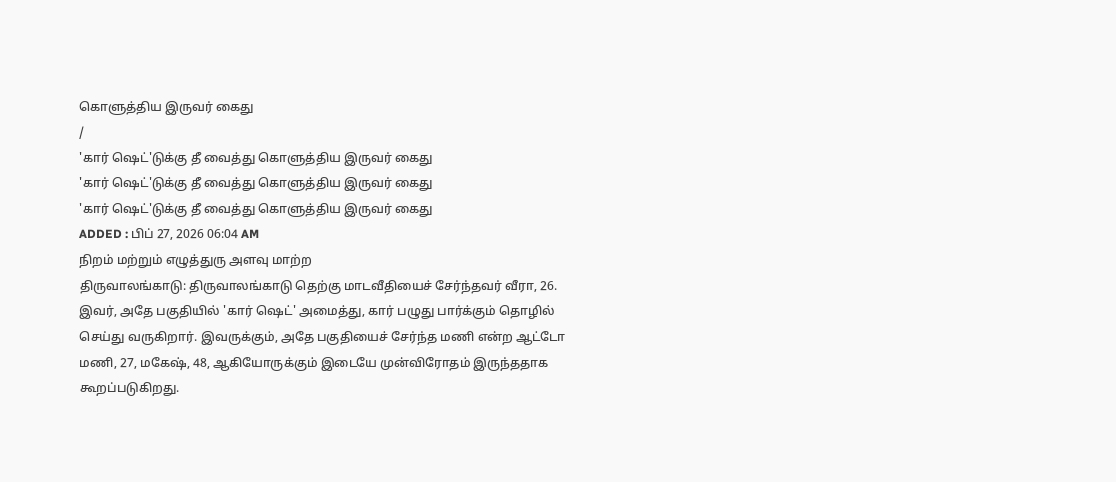கொளுத்திய இருவர் கைது
/
'கார் ஷெட்'டுக்கு தீ வைத்து கொளுத்திய இருவர் கைது
'கார் ஷெட்'டுக்கு தீ வைத்து கொளுத்திய இருவர் கைது
'கார் ஷெட்'டுக்கு தீ வைத்து கொளுத்திய இருவர் கைது
ADDED : பிப் 27, 2026 06:04 AM
நிறம் மற்றும் எழுத்துரு அளவு மாற்ற
திருவாலங்காடு: திருவாலங்காடு தெற்கு மாடவீதியைச் சேர்ந்தவர் வீரா, 26. இவர், அதே பகுதியில் 'கார் ஷெட்' அமைத்து, கார் பழுது பார்க்கும் தொழில் செய்து வருகிறார். இவருக்கும், அதே பகுதியைச் சேர்ந்த மணி என்ற ஆட்டோ மணி, 27, மகேஷ், 48, ஆகியோருக்கும் இடையே முன்விரோதம் இருந்ததாக கூறப்படுகிறது.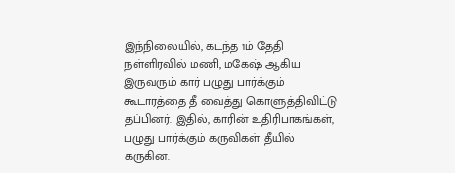இந்நிலையில், கடந்த 1ம் தேதி நள்ளிரவில் மணி, மகேஷ் ஆகிய இருவரும் கார் பழுது பார்க்கும் கூடாரத்தை தீ வைத்து கொளுத்திவிட்டு தப்பினர். இதில், காரின் உதிரிபாகங்கள், பழுது பார்க்கும் கருவிகள் தீயில் கருகின.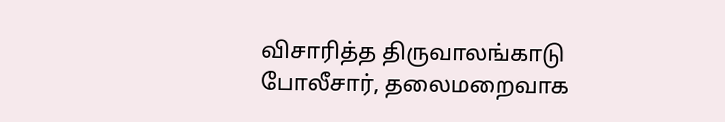விசாரித்த திருவாலங்காடு போலீசார், தலைமறைவாக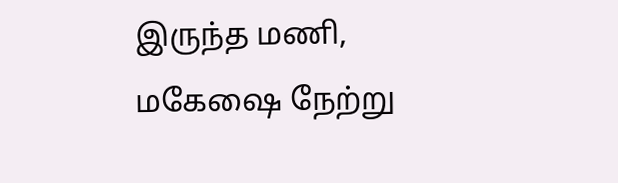இருந்த மணி, மகேஷை நேற்று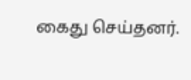கைது செய்தனர்.